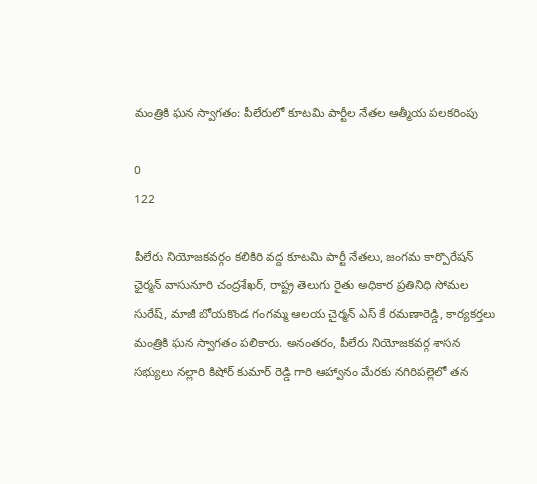మంత్రికి ఘన స్వాగతం: పీలేరులో కూటమి పార్టీల నేతల ఆత్మీయ పలకరింపు

0
122

పీలేరు నియోజకవర్గం కలికిరి వద్ద కూటమి పార్టీ నేతలు, జంగమ కార్పొరేషన్ ఛైర్మన్ వాసునూరి చంద్రశేఖర్, రాష్ట్ర తెలుగు రైతు అధికార ప్రతినిధి సోమల సురేష్, మాజీ బోయకొండ గంగమ్మ ఆలయ చైర్మన్ ఎస్ కే రమణారెడ్డి, కార్యకర్తలు మంత్రికి ఘన స్వాగతం పలికారు. అనంతరం, పీలేరు నియోజకవర్గ శాసన సభ్యులు నల్లారి కిషోర్ కుమార్ రెడ్డి గారి ఆహ్వానం మేరకు నగిరిపల్లెలో తన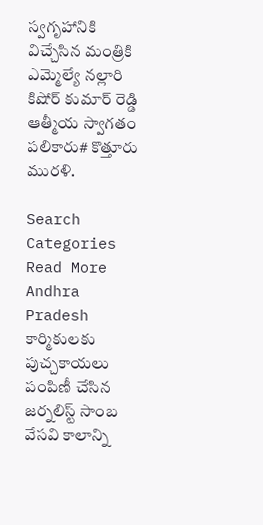స్వగృహానికి విచ్చేసిన మంత్రికి ఎమ్మెల్యే నల్లారి కిషోర్ కుమార్ రెడ్డి ఆత్మీయ స్వాగతం పలికారు# కొత్తూరు మురళి.

Search
Categories
Read More
Andhra Pradesh
కార్మికులకు పుచ్చకాయలు పంపిణీ చేసిన జర్నలిస్ట్ సాంబ
వేసవి కాలాన్ని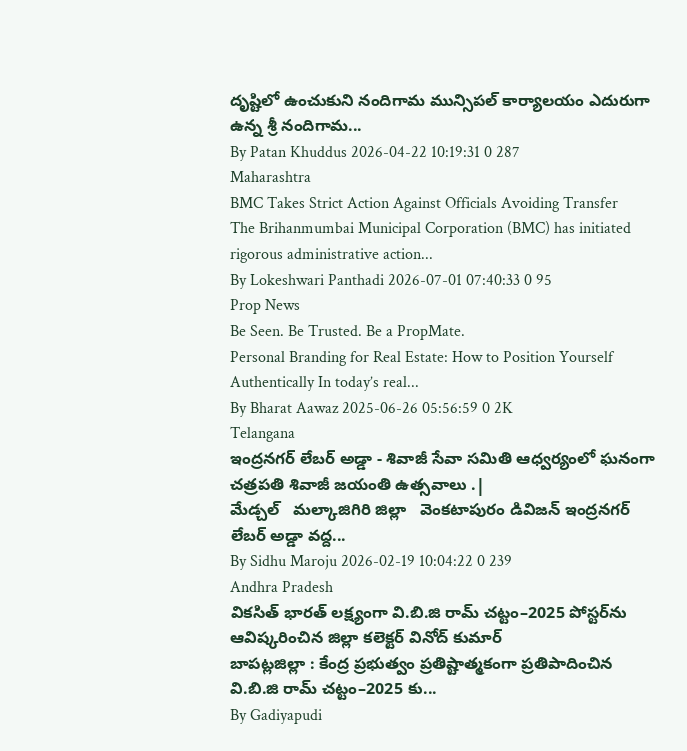దృష్టిలో ఉంచుకుని నందిగామ మున్సిపల్ కార్యాలయం ఎదురుగా ఉన్న శ్రీ నందిగామ...
By Patan Khuddus 2026-04-22 10:19:31 0 287
Maharashtra
BMC Takes Strict Action Against Officials Avoiding Transfer
The Brihanmumbai Municipal Corporation (BMC) has initiated rigorous administrative action...
By Lokeshwari Panthadi 2026-07-01 07:40:33 0 95
Prop News
Be Seen. Be Trusted. Be a PropMate.
Personal Branding for Real Estate: How to Position Yourself Authentically In today’s real...
By Bharat Aawaz 2025-06-26 05:56:59 0 2K
Telangana
ఇంద్రనగర్ లేబర్ అడ్డా - శివాజీ సేవా సమితి ఆధ్వర్యంలో ఘనంగా చత్రపతి శివాజీ జయంతి ఉత్సవాలు .|
మేడ్చల్   మల్కాజిగిరి జిల్లా   వెంకటాపురం డివిజన్ ఇంద్రనగర్ లేబర్ అడ్డా వద్ద...
By Sidhu Maroju 2026-02-19 10:04:22 0 239
Andhra Pradesh
వికసిత్ భారత్ లక్ష్యంగా వి.బి.జి రామ్ చట్టం–2025 పోస్టర్‌ను ఆవిష్కరించిన జిల్లా కలెక్టర్ వినోద్ కుమార్
బాపట్లజిల్లా : కేంద్ర ప్రభుత్వం ప్రతిష్టాత్మకంగా ప్రతిపాదించిన వి.బి.జి రామ్ చట్టం–2025 కు...
By Gadiyapudi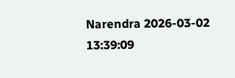Narendra 2026-03-02 13:39:09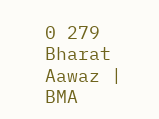0 279
Bharat Aawaz | BMA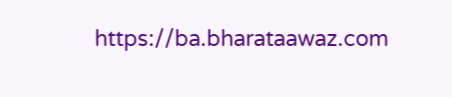https://ba.bharataawaz.com